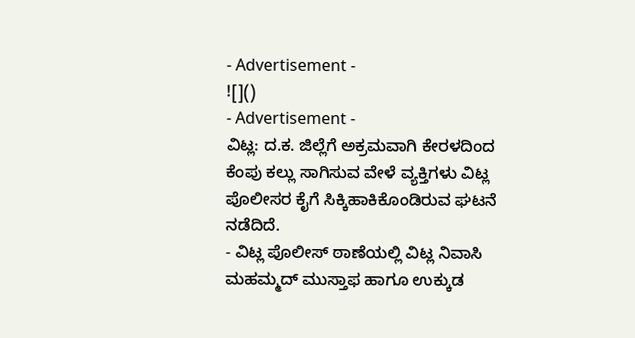- Advertisement -
![]()
- Advertisement -
ವಿಟ್ಲ: ದ.ಕ. ಜಿಲ್ಲೆಗೆ ಅಕ್ರಮವಾಗಿ ಕೇರಳದಿಂದ ಕೆಂಪು ಕಲ್ಲು ಸಾಗಿಸುವ ವೇಳೆ ವ್ಯಕ್ತಿಗಳು ವಿಟ್ಲ ಪೊಲೀಸರ ಕೈಗೆ ಸಿಕ್ಕಿಹಾಕಿಕೊಂಡಿರುವ ಘಟನೆ ನಡೆದಿದೆ.
- ವಿಟ್ಲ ಪೊಲೀಸ್ ಠಾಣೆಯಲ್ಲಿ ವಿಟ್ಲ ನಿವಾಸಿ ಮಹಮ್ಮದ್ ಮುಸ್ತಾಫ ಹಾಗೂ ಉಕ್ಕುಡ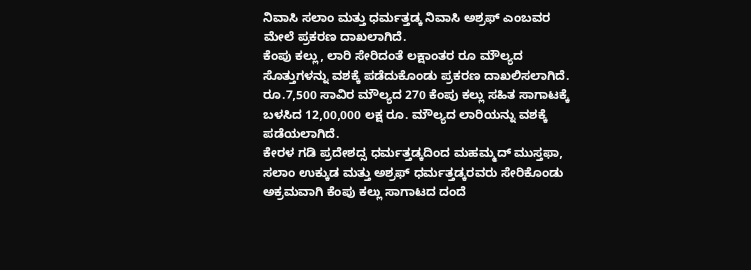ನಿವಾಸಿ ಸಲಾಂ ಮತ್ತು ಧರ್ಮತ್ತಡ್ಕ ನಿವಾಸಿ ಅಶ್ರಫ್ ಎಂಬವರ ಮೇಲೆ ಪ್ರಕರಣ ದಾಖಲಾಗಿದೆ.
ಕೆಂಪು ಕಲ್ಲು, ಲಾರಿ ಸೇರಿದಂತೆ ಲಕ್ಷಾಂತರ ರೂ ಮೌಲ್ಯದ ಸೊತ್ತುಗಳನ್ನು ವಶಕ್ಕೆ ಪಡೆದುಕೊಂಡು ಪ್ರಕರಣ ದಾಖಲಿಸಲಾಗಿದೆ. ರೂ.7,500 ಸಾವಿರ ಮೌಲ್ಯದ 270 ಕೆಂಪು ಕಲ್ಲು ಸಹಿತ ಸಾಗಾಟಕ್ಕೆ ಬಳಸಿದ 12,00,000 ಲಕ್ಷ ರೂ. ಮೌಲ್ಯದ ಲಾರಿಯನ್ನು ವಶಕ್ಕೆ ಪಡೆಯಲಾಗಿದೆ.
ಕೇರಳ ಗಡಿ ಪ್ರದೇಶದ್ಸ ಧರ್ಮತ್ತಡ್ಕದಿಂದ ಮಹಮ್ಮದ್ ಮುಸ್ತಫಾ, ಸಲಾಂ ಉಕ್ಕುಡ ಮತ್ತು ಅಶ್ರಫ್ ಧರ್ಮತ್ತಡ್ಕರವರು ಸೇರಿಕೊಂಡು ಅಕ್ರಮವಾಗಿ ಕೆಂಪು ಕಲ್ಲು ಸಾಗಾಟದ ದಂದೆ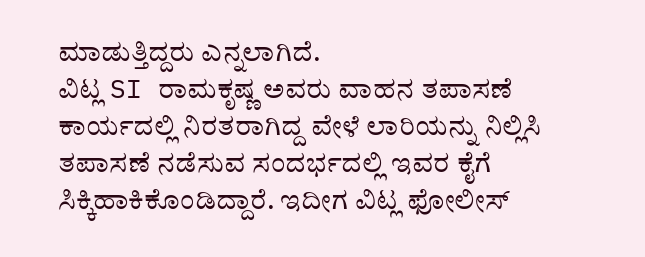ಮಾಡುತ್ತಿದ್ದರು ಎನ್ನಲಾಗಿದೆ.
ವಿಟ್ಲ SI ರಾಮಕೃಷ್ಣ ಅವರು ವಾಹನ ತಪಾಸಣೆ ಕಾರ್ಯದಲ್ಲಿ ನಿರತರಾಗಿದ್ದ ವೇಳೆ ಲಾರಿಯನ್ನು ನಿಲ್ಲಿಸಿ ತಪಾಸಣೆ ನಡೆಸುವ ಸಂದರ್ಭದಲ್ಲಿ ಇವರ ಕೈಗೆ ಸಿಕ್ಕಿಹಾಕಿಕೊಂಡಿದ್ದಾರೆ. ಇದೀಗ ವಿಟ್ಲ ಫೋಲೀಸ್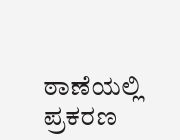ಠಾಣೆಯಲ್ಲಿ ಪ್ರಕರಣ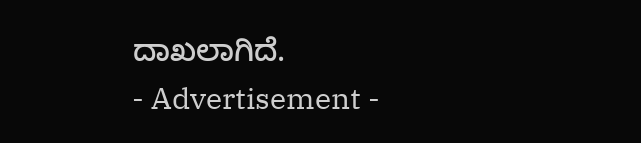ದಾಖಲಾಗಿದೆ.
- Advertisement -